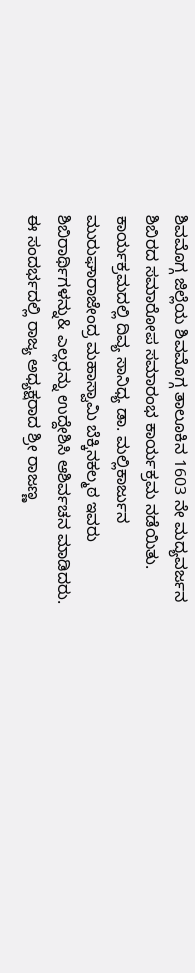ಶಿವಮೊಗ್ಗ ಜಿಲ್ಲೆಯ ಶಿವಮೊಗ್ಗ ತಾಲೂಕಿನ 1603 ನೇ ಮದ್ಯವರ್ಜನ ಶಿಬಿರದ ಸಮಾರೋಪ ಸಮಾರಂಭ ಕಾರ್ಯಕ್ರಮ ನಡೆಯಿತು. ಕಾರ್ಯಕ್ರಮದಲ್ಲಿ ದಿವ್ಯ ಸಾನಿಧ್ಯ ಡಾ. ಮಲ್ಲಿಕಾರ್ಜುನ ಮುರುಘಾರಾಜೇಂದ್ರ ಮಹಾಸ್ವಾಮಿ ಬೆಕ್ಕಿನಕಲ್ಮಠ ಇವರು ಶಿಬಿರಾರ್ಥಿಗಳನ್ನು& ಎಲ್ಲರನ್ನು ಉದ್ದೇಶಿಸಿ ಆಶಿರ್ವಚನ ಮಾಡಿದರು. ಈ ಸಂದರ್ಭದಲ್ಲಿ ರಾಜ್ಯ ಅಧ್ಯಕ್ಷರಾದ ಶ್ರೀ ರಾಜಣ್ಣ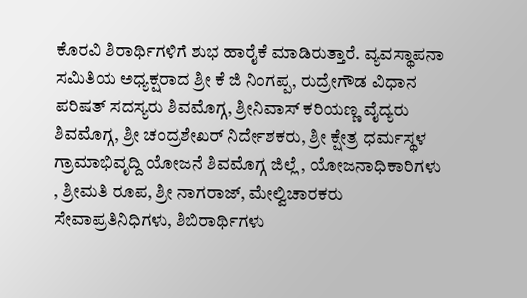ಕೊರವಿ ಶಿರಾರ್ಥಿಗಳಿಗೆ ಶುಭ ಹಾರೈಕೆ ಮಾಡಿರುತ್ತಾರೆ. ವ್ಯವಸ್ಥಾಪನಾ ಸಮಿತಿಯ ಅಧ್ಯಕ್ಷರಾದ ಶ್ರೀ ಕೆ ಜಿ ನಿಂಗಪ್ಪ, ರುದ್ರೇಗೌಡ ವಿಧಾನ ಪರಿಷತ್ ಸದಸ್ಯರು ಶಿವಮೊಗ್ಗ, ಶ್ರೀನಿವಾಸ್ ಕರಿಯಣ್ಣ ವೈದ್ಯರು ಶಿವಮೊಗ್ಗ, ಶ್ರೀ ಚಂದ್ರಶೇಖರ್ ನಿರ್ದೇಶಕರು, ಶ್ರೀ ಕ್ಷೇತ್ರ ಧರ್ಮಸ್ಥಳ ಗ್ರಾಮಾಭಿವೃದ್ದಿ ಯೋಜನೆ ಶಿವಮೊಗ್ಗ ಜಿಲ್ಲೆ , ಯೋಜನಾಧಿಕಾರಿಗಳು , ಶ್ರೀಮತಿ ರೂಪ, ಶ್ರೀ ನಾಗರಾಜ್, ಮೇಲ್ವಿಚಾರಕರು ಸೇವಾಪ್ರತಿನಿಧಿಗಳು, ಶಿಬಿರಾರ್ಥಿಗಳು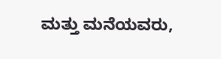ಮತ್ತು ಮನೆಯವರು,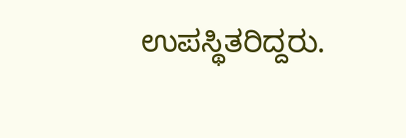ಉಪಸ್ಥಿತರಿದ್ದರು.